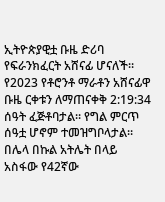ኢትዮጵያዊቷ ቡዜ ድሪባ የፍራንክፈርት አሸናፊ ሆናለች።
የ2023 የቶሮንቶ ማራቶን አሸናፊዋ ቡዜ ርቀቱን ለማጠናቀቅ 2:19:34 ሰዓት ፈጅቶባታል። የግል ምርጥ ሰዓቷ ሆኖም ተመዝግቦላታል።
በሌላ በኩል አትሌት በላይ አስፋው የ42ኛው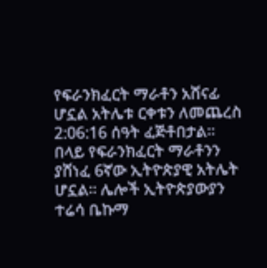የፍራንክፈርት ማራቶን አሸናፊ ሆኗል አትሌቱ ርቀቱን ለመጨረስ 2:06:16 ሰዓት ፈጅቶበታል።
በላይ የፍራንክፈርት ማራቶንን ያሸነፈ 6ኛው ኢትዮጵያዊ አትሌት ሆኗል። ሌሎች ኢትዮጵያውያን ተሬሳ ቤኩማ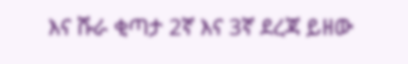እና ሹራ ቂጣታ 2ኛ እና 3ኛ ደረጃ ይዘው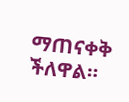ማጠናቀቅ ችለዋል።